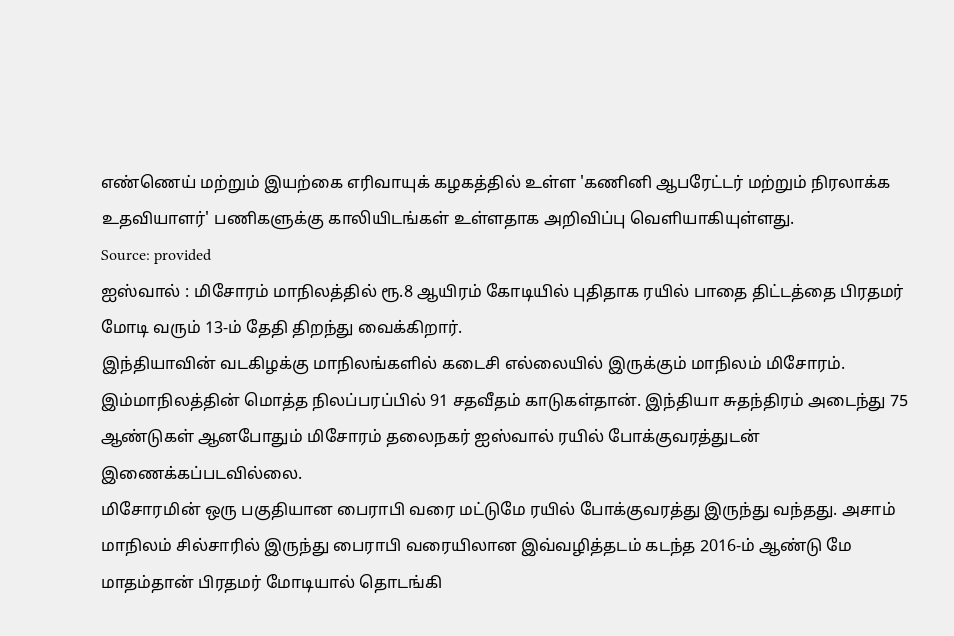எண்ணெய் மற்றும் இயற்கை எரிவாயுக் கழகத்தில் உள்ள 'கணினி ஆபரேட்டர் மற்றும் நிரலாக்க உதவியாளர்' பணிகளுக்கு காலியிடங்கள் உள்ளதாக அறிவிப்பு வெளியாகியுள்ளது.
Source: provided
ஐஸ்வால் : மிசோரம் மாநிலத்தில் ரூ.8 ஆயிரம் கோடியில் புதிதாக ரயில் பாதை திட்டத்தை பிரதமர் மோடி வரும் 13-ம் தேதி திறந்து வைக்கிறார்.
இந்தியாவின் வடகிழக்கு மாநிலங்களில் கடைசி எல்லையில் இருக்கும் மாநிலம் மிசோரம். இம்மாநிலத்தின் மொத்த நிலப்பரப்பில் 91 சதவீதம் காடுகள்தான். இந்தியா சுதந்திரம் அடைந்து 75 ஆண்டுகள் ஆனபோதும் மிசோரம் தலைநகர் ஐஸ்வால் ரயில் போக்குவரத்துடன் இணைக்கப்படவில்லை.
மிசோரமின் ஒரு பகுதியான பைராபி வரை மட்டுமே ரயில் போக்குவரத்து இருந்து வந்தது. அசாம் மாநிலம் சில்சாரில் இருந்து பைராபி வரையிலான இவ்வழித்தடம் கடந்த 2016-ம் ஆண்டு மே மாதம்தான் பிரதமர் மோடியால் தொடங்கி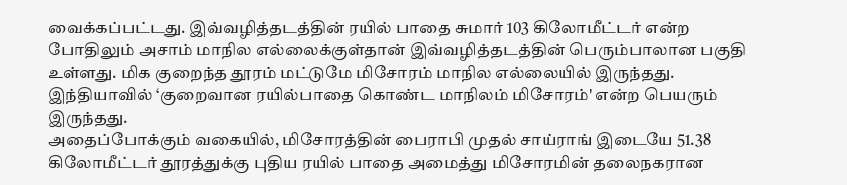வைக்கப்பட்டது. இவ்வழித்தடத்தின் ரயில் பாதை சுமார் 103 கிலோமீட்டர் என்ற போதிலும் அசாம் மாநில எல்லைக்குள்தான் இவ்வழித்தடத்தின் பெரும்பாலான பகுதி உள்ளது. மிக குறைந்த தூரம் மட்டுமே மிசோரம் மாநில எல்லையில் இருந்தது. இந்தியாவில் ‘குறைவான ரயில்பாதை கொண்ட மாநிலம் மிசோரம்' என்ற பெயரும் இருந்தது.
அதைப்போக்கும் வகையில், மிசோரத்தின் பைராபி முதல் சாய்ராங் இடையே 51.38 கிலோமீட்டர் தூரத்துக்கு புதிய ரயில் பாதை அமைத்து மிசோரமின் தலைநகரான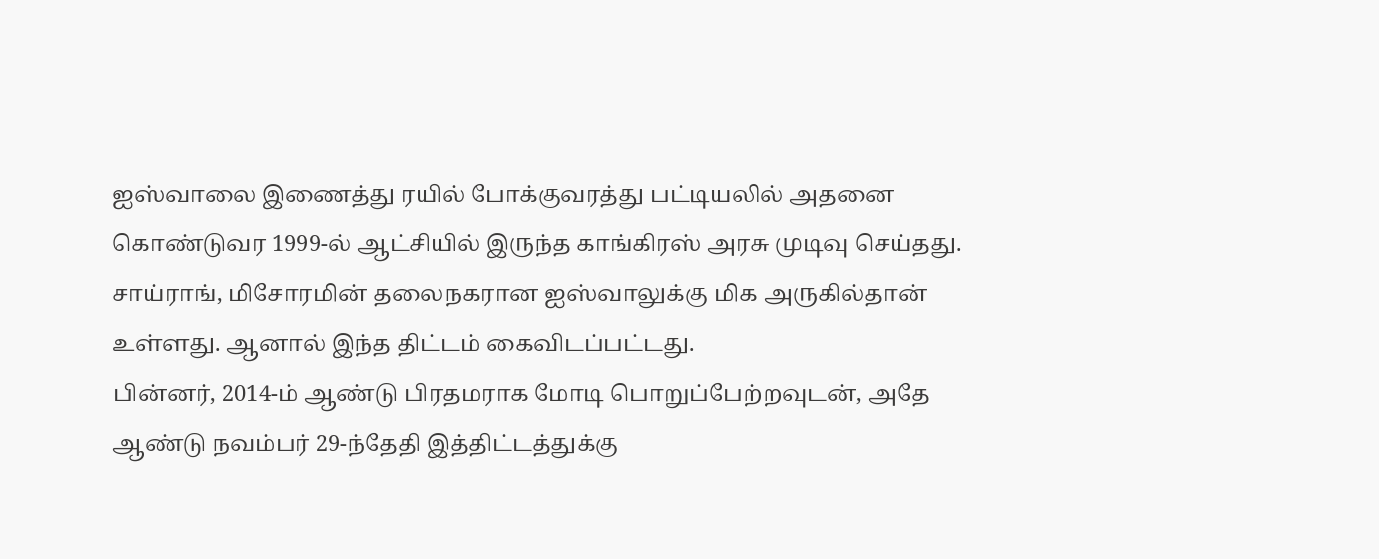ஐஸ்வாலை இணைத்து ரயில் போக்குவரத்து பட்டியலில் அதனை கொண்டுவர 1999-ல் ஆட்சியில் இருந்த காங்கிரஸ் அரசு முடிவு செய்தது. சாய்ராங், மிசோரமின் தலைநகரான ஐஸ்வாலுக்கு மிக அருகில்தான் உள்ளது. ஆனால் இந்த திட்டம் கைவிடப்பட்டது.
பின்னர், 2014-ம் ஆண்டு பிரதமராக மோடி பொறுப்பேற்றவுடன், அதே ஆண்டு நவம்பர் 29-ந்தேதி இத்திட்டத்துக்கு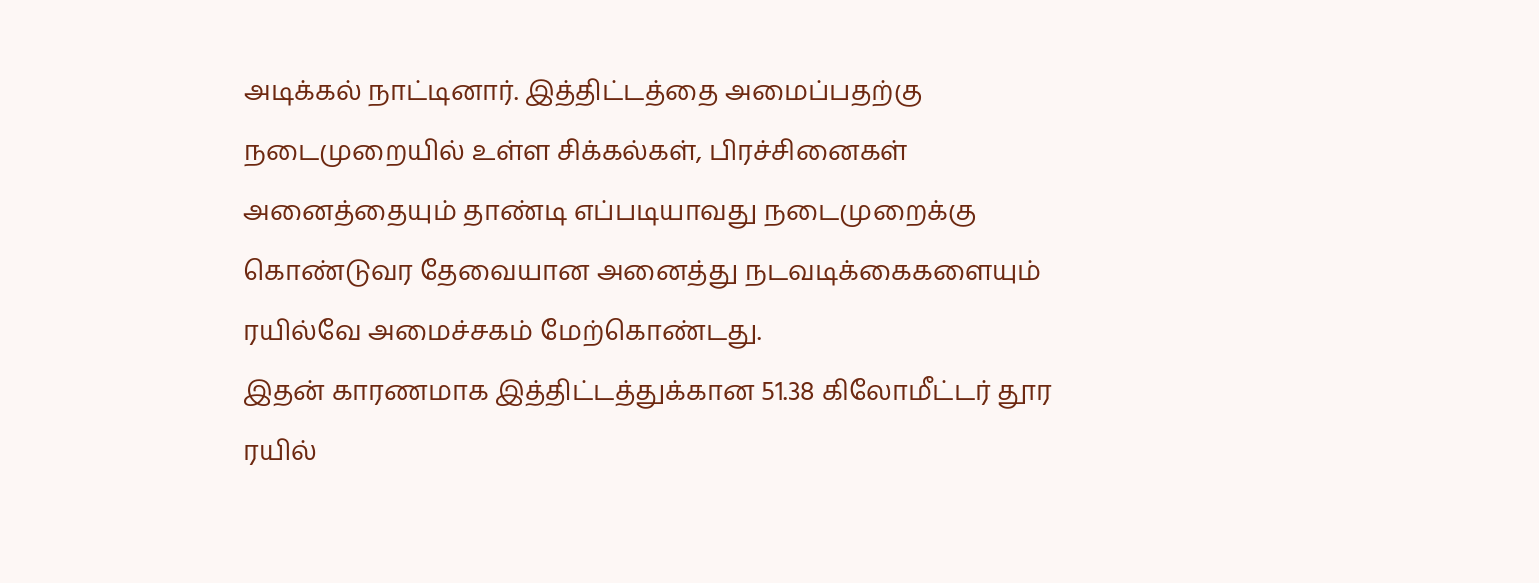அடிக்கல் நாட்டினார். இத்திட்டத்தை அமைப்பதற்கு நடைமுறையில் உள்ள சிக்கல்கள், பிரச்சினைகள் அனைத்தையும் தாண்டி எப்படியாவது நடைமுறைக்கு கொண்டுவர தேவையான அனைத்து நடவடிக்கைகளையும் ரயில்வே அமைச்சகம் மேற்கொண்டது.
இதன் காரணமாக இத்திட்டத்துக்கான 51.38 கிலோமீட்டர் தூர ரயில்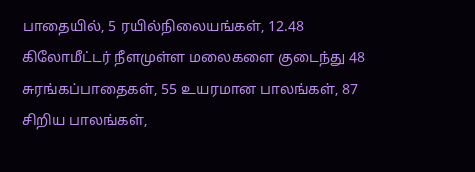பாதையில், 5 ரயில்நிலையங்கள், 12.48 கிலோமீட்டர் நீளமுள்ள மலைகளை குடைந்து 48 சுரங்கப்பாதைகள், 55 உயரமான பாலங்கள், 87 சிறிய பாலங்கள்,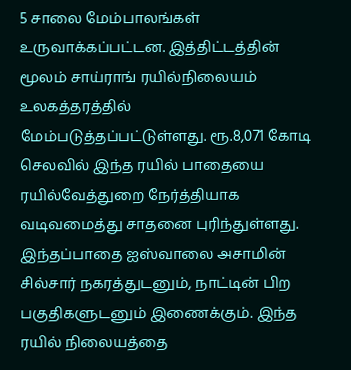5 சாலை மேம்பாலங்கள் உருவாக்கப்பட்டன. இத்திட்டத்தின் மூலம் சாய்ராங் ரயில்நிலையம் உலகத்தரத்தில் மேம்படுத்தப்பட்டுள்ளது. ரூ.8,071 கோடி செலவில் இந்த ரயில் பாதையை ரயில்வேத்துறை நேர்த்தியாக வடிவமைத்து சாதனை புரிந்துள்ளது. இந்தப்பாதை ஐஸ்வாலை அசாமின் சில்சார் நகரத்துடனும், நாட்டின் பிற பகுதிகளுடனும் இணைக்கும். இந்த ரயில் நிலையத்தை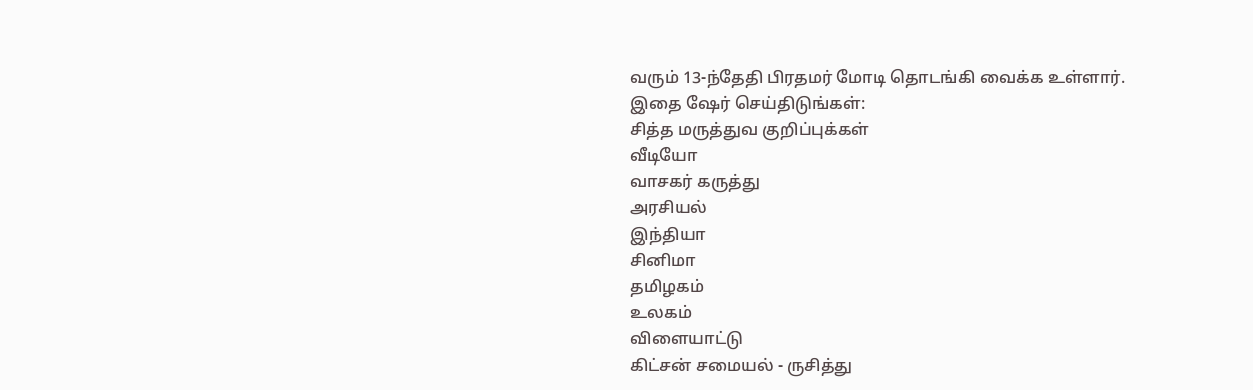வரும் 13-ந்தேதி பிரதமர் மோடி தொடங்கி வைக்க உள்ளார்.
இதை ஷேர் செய்திடுங்கள்:
சித்த மருத்துவ குறிப்புக்கள்
வீடியோ
வாசகர் கருத்து
அரசியல்
இந்தியா
சினிமா
தமிழகம்
உலகம்
விளையாட்டு
கிட்சன் சமையல் - ருசித்து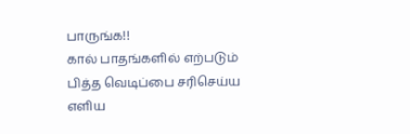பாருங்க!!
கால் பாதங்களில் எற்படும் பித்த வெடிப்பை சரிசெய்ய எளிய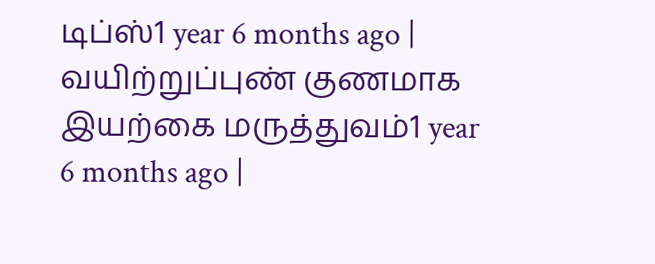டிப்ஸ்1 year 6 months ago |
வயிற்றுப்புண் குணமாக இயற்கை மருத்துவம்1 year 6 months ago |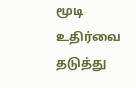மூடி உதிர்வை தடுத்து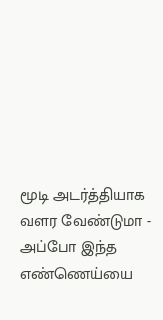மூடி அடர்த்தியாக வளர வேண்டுமா - அப்போ இந்த எண்ணெய்யை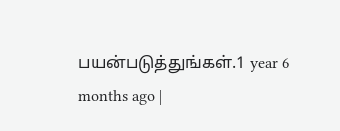பயன்படுத்துங்கள்.1 year 6 months ago |